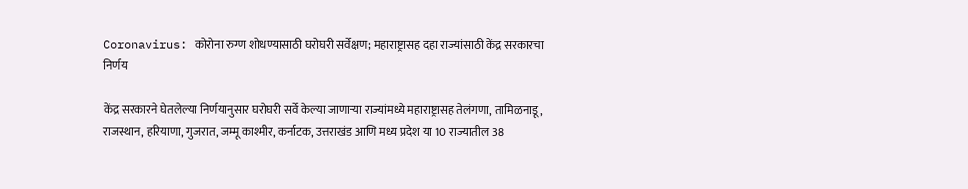Coronavirus: कोरोना रुग्ण शोधण्यासाठी घरोघरी सर्वेक्षण; महाराष्ट्रासह दहा राज्यांसाठी केंद्र सरकारचा निर्णय

केंद्र सरकारने घेतलेल्या निर्णयानुसार घरोघरी सर्वे केल्या जाणाऱ्या राज्यांमध्ये महाराष्ट्रासह तेलंगणा, तामिळनाडू, राजस्थान, हरियाणा, गुजरात, जम्मू काश्मीर, कर्नाटक, उत्तराखंड आणि मध्य प्रदेश या 10 राज्यातील 38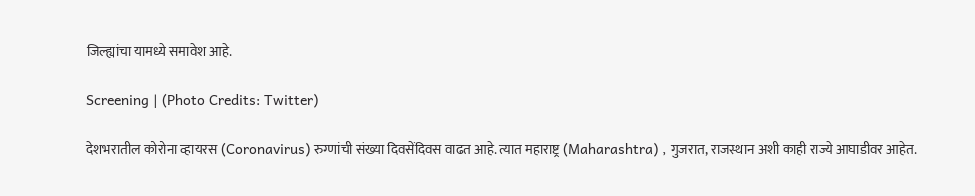जिल्ह्यांचा यामध्ये समावेश आहे.

Screening | (Photo Credits: Twitter)

देशभरातील कोरोना व्हायरस (Coronavirus) रुग्णांची संख्या दिवसेंदिवस वाढत आहे. त्यात महाराष्ट्र (Maharashtra) , गुजरात, राजस्थान अशी काही राज्ये आघाडीवर आहेत.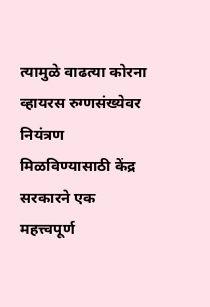त्यामुळे वाढत्या कोरना व्हायरस रुग्णसंख्येवर नियंत्रण मिळविण्यासाठी केंद्र सरकारने एक महत्त्वपूर्ण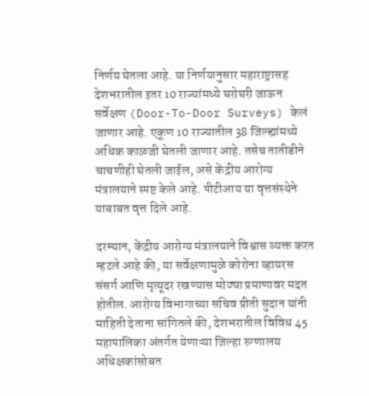निर्णय घेतला आहे. या निर्णयानुसार महाराष्ट्रासह देशभरातील इतर 10 राज्यांमध्ये घरोघरी जाऊन सर्वेक्षण (Door-To-Door Surveys) केलं जाणार आहे. एकूण 10 राज्यातील 38 जिल्ह्यांमध्ये अधिक काळजी घेतली जाणार आहे. तसेच तातीडीने चाचणीही घेतली जाईल, असे केंद्रीय आरोग्य मंत्रालयाने स्पष्ट केले आहे. पीटीआय या वृत्तसंस्थेने याबाबत वृत्त दिले आहे.

दरम्यान, केंद्रीय आरोग्य मंत्रालयाने विश्वास व्यक्त करत म्हटले आहे की, या सर्वेक्षणामुळे कोरोना व्हायरस संसर्ग आणि मृत्यूदर रखण्यास मोठ्या प्रमाणावर मदत होतील. आरोग्य विभागाच्या सचिव प्रीती सुदान यांनी माहिती देताना सांगितले की, देशभरातील विविध 45 महापालिका अंतर्गत येणाऱ्या जिल्हा रुग्णालय अधिक्षकांसोबत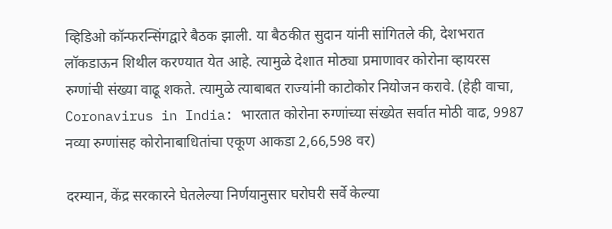व्हिडिओ कॉन्फरन्सिंगद्वारे बैठक झाली. या बैठकीत सुदान यांनी सांगितले की, देशभरात लॉकडाऊन शिथील करण्यात येत आहे. त्यामुळे देशात मोठ्या प्रमाणावर कोरोना व्हायरस रुग्णांची संख्या वाढू शकते. त्यामुळे त्याबाबत राज्यांनी काटोकोर नियोजन करावे. (हेही वाचा, Coronavirus in India: भारतात कोरोना रुग्णांच्या संख्येत सर्वात मोठी वाढ, 9987 नव्या रुग्णांसह कोरोनाबाधितांचा एकूण आकडा 2,66,598 वर)

दरम्यान, केंद्र सरकारने घेतलेल्या निर्णयानुसार घरोघरी सर्वे केल्या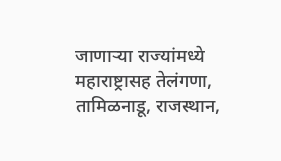जाणाऱ्या राज्यांमध्ये महाराष्ट्रासह तेलंगणा, तामिळनाडू, राजस्थान,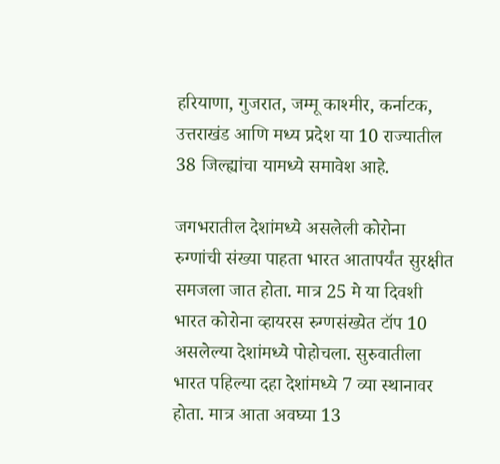हरियाणा, गुजरात, जम्मू काश्मीर, कर्नाटक, उत्तराखंड आणि मध्य प्रदेश या 10 राज्यातील 38 जिल्ह्यांचा यामध्ये समावेश आहे.

जगभरातील देशांमध्ये असलेली कोरोना रुग्णांची संख्या पाहता भारत आतापर्यंत सुरक्षीत समजला जात होता. मात्र 25 मे या दिवशी भारत कोरोना व्हायरस रुग्णसंख्येत टॉप 10 असलेल्या देशांमध्ये पोहोचला. सुरुवातीला भारत पहिल्या दहा देशांमध्ये 7 व्या स्थानावर होता. मात्र आता अवघ्या 13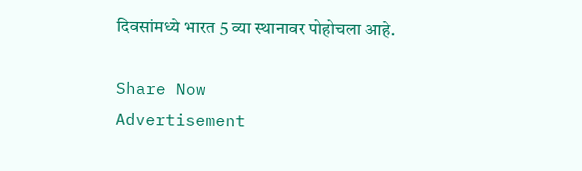दिवसांमध्ये भारत 5 व्या स्थानावर पोहोचला आहे.

Share Now
Advertisement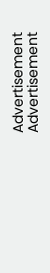Advertisement
Advertisement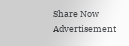Share Now
Advertisement